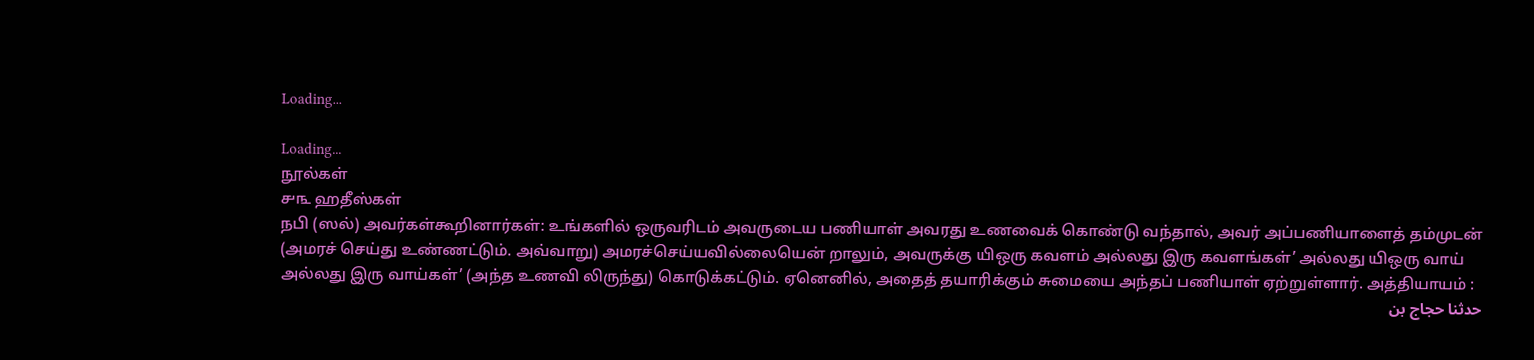Loading...

Loading...
நூல்கள்
௪௩ ஹதீஸ்கள்
நபி (ஸல்) அவர்கள்கூறினார்கள்: உங்களில் ஒருவரிடம் அவருடைய பணியாள் அவரது உணவைக் கொண்டு வந்தால், அவர் அப்பணியாளைத் தம்முடன் (அமரச் செய்து உண்ணட்டும். அவ்வாறு) அமரச்செய்யவில்லையென் றாலும், அவருக்கு யிஒரு கவளம் அல்லது இரு கவளங்கள்’ அல்லது யிஒரு வாய் அல்லது இரு வாய்கள்’ (அந்த உணவி லிருந்து) கொடுக்கட்டும். ஏனெனில், அதைத் தயாரிக்கும் சுமையை அந்தப் பணியாள் ஏற்றுள்ளார். அத்தியாயம் :
حدثنا حجاج بن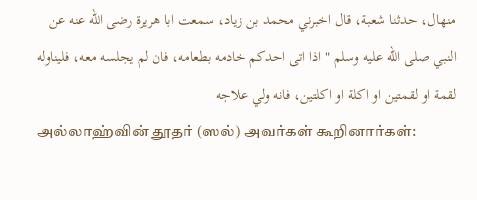منهال، حدثنا شعبة، قال اخبرني محمد بن زياد، سمعت ابا هريرة رضى الله عنه عن النبي صلى الله عليه وسلم " اذا اتى احدكم خادمه بطعامه، فان لم يجلسه معه، فليناوله لقمة او لقمتين او اكلة او اكلتين، فانه ولي علاجه
அல்லாஹ்வின் தூதர் (ஸல்) அவர்கள் கூறினார்கள்: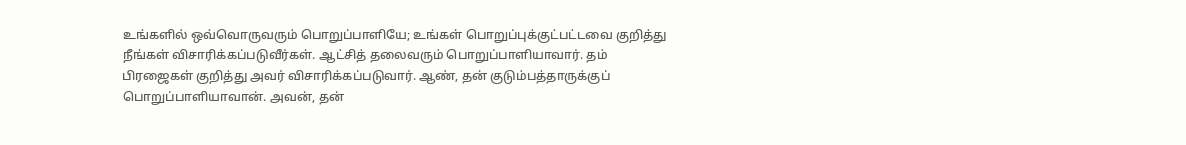உங்களில் ஒவ்வொருவரும் பொறுப்பாளியே; உங்கள் பொறுப்புக்குட்பட்டவை குறித்து நீங்கள் விசாரிக்கப்படுவீர்கள். ஆட்சித் தலைவரும் பொறுப்பாளியாவார். தம் பிரஜைகள் குறித்து அவர் விசாரிக்கப்படுவார். ஆண், தன் குடும்பத்தாருக்குப் பொறுப்பாளியாவான். அவன், தன்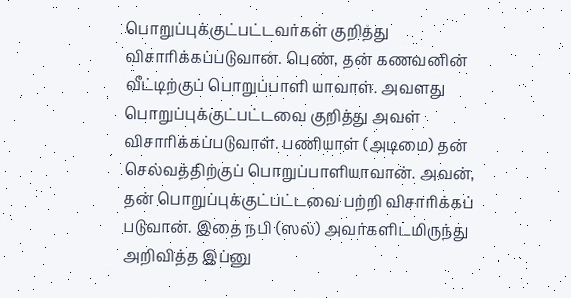பொறுப்புக்குட்பட்டவர்கள் குறித்து விசாரிக்கப்படுவான். பெண், தன் கணவனின் வீட்டிற்குப் பொறுப்பாளி யாவாள். அவளது பொறுப்புக்குட்பட்டவை குறித்து அவள் விசாரிக்கப்படுவாள். பணியாள் (அடிமை) தன் செல்வத்திற்குப் பொறுப்பாளியாவான். அவன், தன் பொறுப்புக்குட்பட்டவை பற்றி விசாரிக்கப் படுவான். இதை நபி (ஸல்) அவர்களிடமிருந்து அறிவித்த இப்னு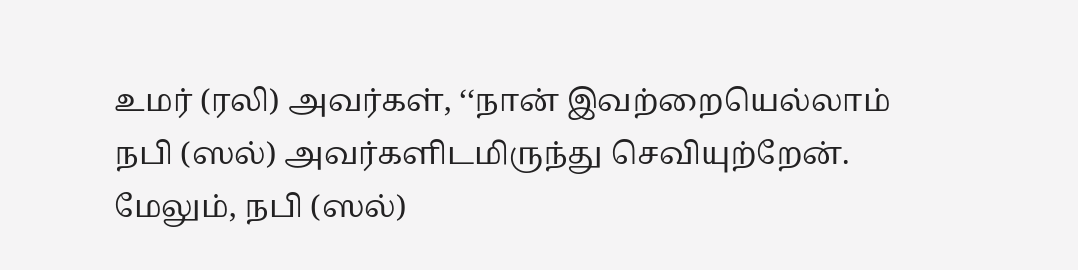உமர் (ரலி) அவர்கள், ‘‘நான் இவற்றையெல்லாம் நபி (ஸல்) அவர்களிடமிருந்து செவியுற்றேன். மேலும், நபி (ஸல்)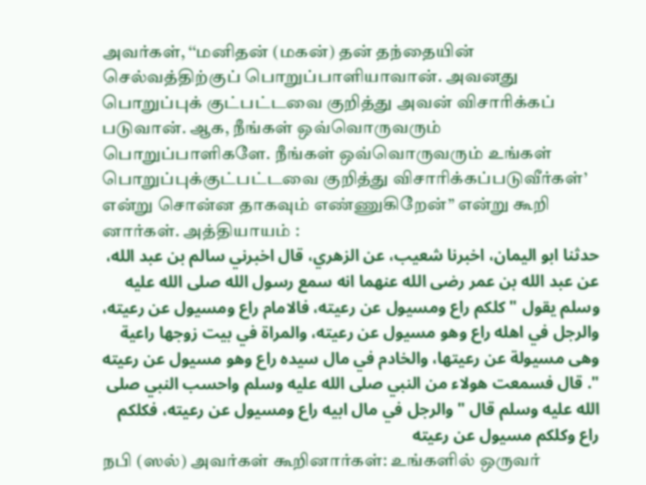அவர்கள், ‘‘மனிதன் (மகன்) தன் தந்தையின் செல்வத்திற்குப் பொறுப்பாளியாவான். அவனது பொறுப்புக் குட்பட்டவை குறித்து அவன் விசாரிக்கப் படுவான். ஆக, நீங்கள் ஒவ்வொருவரும் பொறுப்பாளிகளே. நீங்கள் ஒவ்வொருவரும் உங்கள் பொறுப்புக்குட்பட்டவை குறித்து விசாரிக்கப்படுவீர்கள்’ என்று சொன்ன தாகவும் எண்ணுகிறேன்” என்று கூறி னார்கள். அத்தியாயம் :
حدثنا ابو اليمان، اخبرنا شعيب، عن الزهري، قال اخبرني سالم بن عبد الله، عن عبد الله بن عمر رضى الله عنهما انه سمع رسول الله صلى الله عليه وسلم يقول " كلكم راع ومسيول عن رعيته، فالامام راع ومسيول عن رعيته، والرجل في اهله راع وهو مسيول عن رعيته، والمراة في بيت زوجها راعية وهى مسيولة عن رعيتها، والخادم في مال سيده راع وهو مسيول عن رعيته ". قال فسمعت هولاء من النبي صلى الله عليه وسلم واحسب النبي صلى الله عليه وسلم قال " والرجل في مال ابيه راع ومسيول عن رعيته، فكلكم راع وكلكم مسيول عن رعيته
நபி (ஸல்) அவர்கள் கூறினார்கள்: உங்களில் ஒருவர்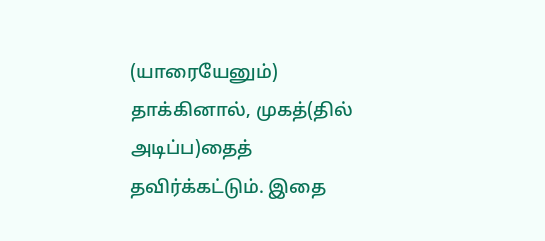(யாரையேனும்) தாக்கினால், முகத்(தில் அடிப்ப)தைத் தவிர்க்கட்டும். இதை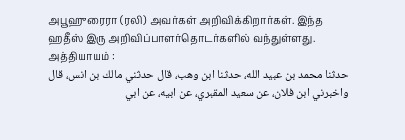அபூஹுரைரா (ரலி) அவர்கள் அறிவிக்கிறார்கள். இந்த ஹதீஸ் இரு அறிவிப்பாளர்தொடர்களில் வந்துள்ளது. அத்தியாயம் :
حدثنا محمد بن عبيد الله، حدثنا ابن وهب، قال حدثني مالك بن انس، قال واخبرني ابن فلان، عن سعيد المقبري، عن ابيه، عن ابي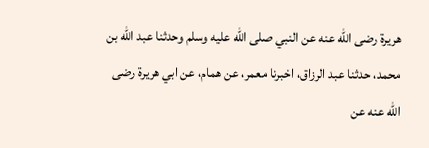هريرة رضى الله عنه عن النبي صلى الله عليه وسلم وحدثنا عبد الله بن محمد، حدثنا عبد الرزاق، اخبرنا معمر، عن همام، عن ابي هريرة رضى الله عنه عن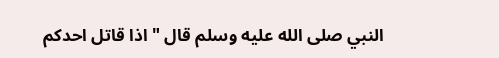النبي صلى الله عليه وسلم قال " اذا قاتل احدكم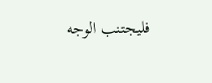فليجتنب الوجه